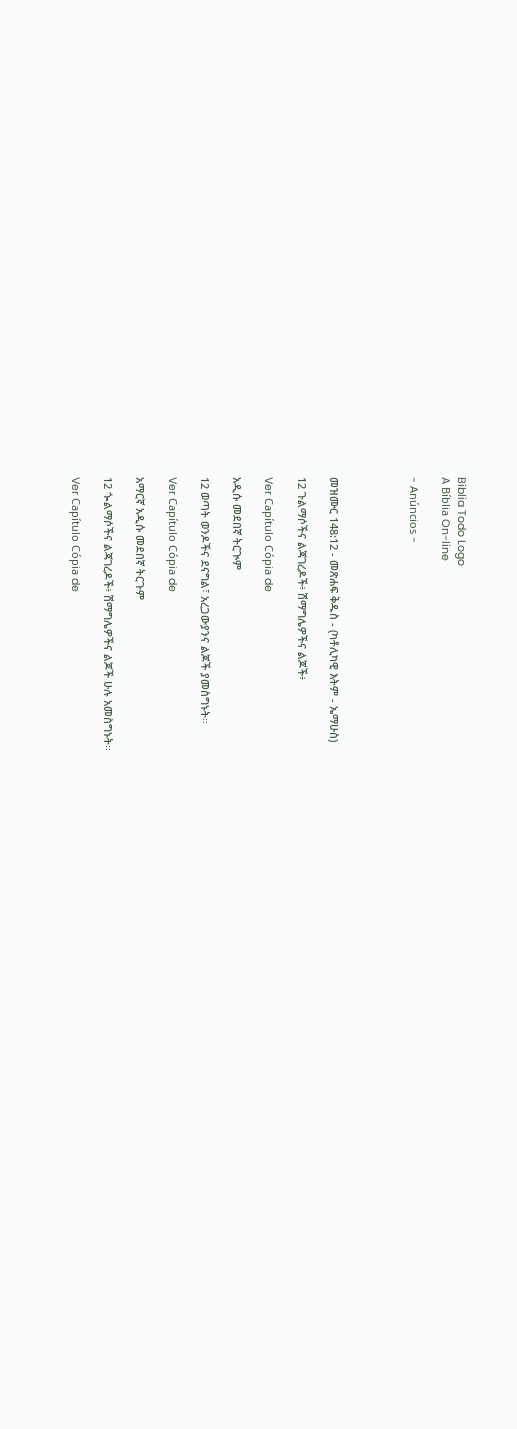Biblia Todo Logo
A Bíblia On-line

- Anúncios -




መዝሙር 148:12 - መጽሐፍ ቅዱስ - (ካቶሊካዊ እትም - ኤማሁስ)

12 ጉልማሶችና ልጃገረዶች፥ ሽማግሌዎችና ልጆች፥

Ver Capítulo Cópia de

አዲሱ መደበኛ ትርጒም

12 ወጣት ወንዶችና ደናግል፣ አረጋውያንና ልጆች ያመስግኑት።

Ver Capítulo Cópia de

አማርኛ አዲሱ መደበኛ ትርጉም

12 ጐልማሶችና ልጃገረዶች፥ ሽማግሌዎችና ልጆች ሁሉ አመስግኑት።

Ver Capítulo Cópia de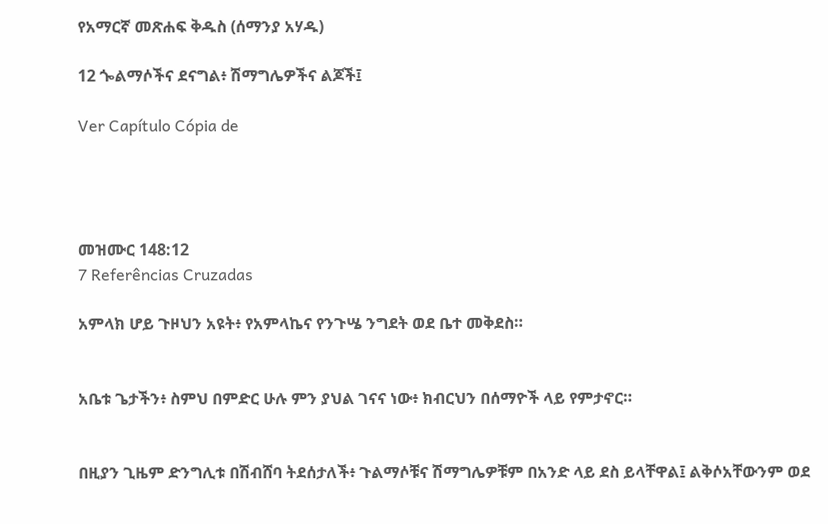የአማርኛ መጽሐፍ ቅዱስ (ሰማንያ አሃዱ)

12 ጐልማሶችና ደናግል፥ ሽማግሌዎችና ልጆች፤

Ver Capítulo Cópia de




መዝሙር 148:12
7 Referências Cruzadas

አምላክ ሆይ ጉዞህን አዩት፥ የአምላኬና የንጉሤ ንግደት ወደ ቤተ መቅደስ።


አቤቱ ጌታችን፥ ስምህ በምድር ሁሉ ምን ያህል ገናና ነው፥ ክብርህን በሰማዮች ላይ የምታኖር።


በዚያን ጊዜም ድንግሊቱ በሽብሸባ ትደሰታለች፥ ጉልማሶቹና ሽማግሌዎቹም በአንድ ላይ ደስ ይላቸዋል፤ ልቅሶአቸውንም ወደ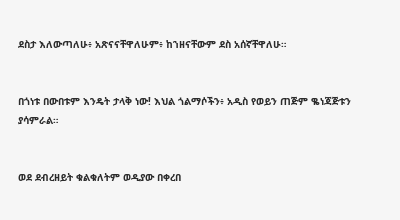ደስታ እለውጣለሁ፥ አጽናናቸዋለሁም፥ ከኀዘናቸውም ደስ አሰኛቸዋለሁ።


በጎነቱ በውበቱም እንዴት ታላቅ ነው! እህል ጎልማሶችን፥ አዲስ የወይን ጠጅም ቈነጃጅቱን ያሳምራል።


ወደ ደብረዘይት ቁልቁለትም ወዲያው በቀረበ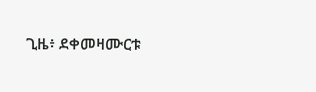ጊዜ፥ ደቀመዛሙርቱ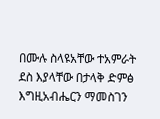በሙሉ ስላዩአቸው ተአምራት ደስ እያላቸው በታላቅ ድምፅ እግዚአብሔርን ማመስገን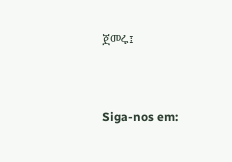ጀመሩ፤


Siga-nos em: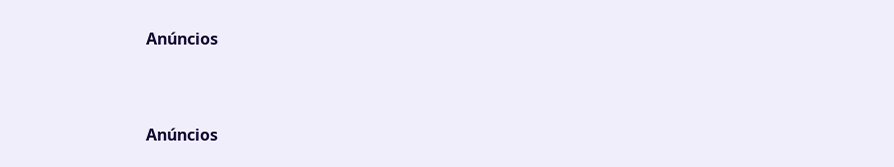Anúncios


Anúncios